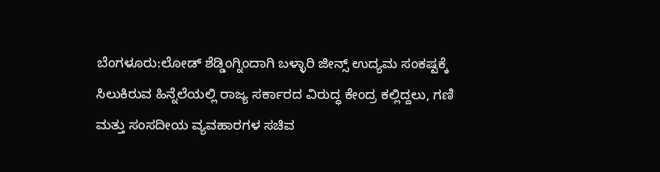ಬೆಂಗಳೂರು:ಲೋಡ್ ಶೆಡ್ಡಿಂಗ್ನಿಂದಾಗಿ ಬಳ್ಳಾರಿ ಜೀನ್ಸ್ ಉದ್ಯಮ ಸಂಕಷ್ಟಕ್ಕೆ ಸಿಲುಕಿರುವ ಹಿನ್ನೆಲೆಯಲ್ಲಿ ರಾಜ್ಯ ಸರ್ಕಾರದ ವಿರುದ್ಧ ಕೇಂದ್ರ ಕಲ್ಲಿದ್ದಲು, ಗಣಿ ಮತ್ತು ಸಂಸದೀಯ ವ್ಯವಹಾರಗಳ ಸಚಿವ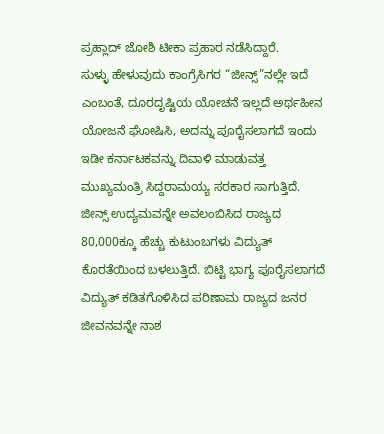ಪ್ರಹ್ಲಾದ್ ಜೋಶಿ ಟೀಕಾ ಪ್ರಹಾರ ನಡೆಸಿದ್ದಾರೆ.
ಸುಳ್ಳು ಹೇಳುವುದು ಕಾಂಗ್ರೆಸಿಗರ “ಜೀನ್ಸ್”ನಲ್ಲೇ ಇದೆ ಎಂಬಂತೆ, ದೂರದೃಷ್ಟಿಯ ಯೋಚನೆ ಇಲ್ಲದೆ ಅರ್ಥಹೀನ ಯೋಜನೆ ಘೋಷಿಸಿ, ಅದನ್ನು ಪೂರೈಸಲಾಗದೆ ಇಂದು ಇಡೀ ಕರ್ನಾಟಕವನ್ನು ದಿವಾಳಿ ಮಾಡುವತ್ತ ಮುಖ್ಯಮಂತ್ರಿ ಸಿದ್ದರಾಮಯ್ಯ ಸರಕಾರ ಸಾಗುತ್ತಿದೆ.
ಜೀನ್ಸ್ ಉದ್ಯಮವನ್ನೇ ಅವಲಂಬಿಸಿದ ರಾಜ್ಯದ 80,000ಕ್ಕೂ ಹೆಚ್ಚು ಕುಟುಂಬಗಳು ವಿದ್ಯುತ್ ಕೊರತೆಯಿಂದ ಬಳಲುತ್ತಿದೆ. ಬಿಟ್ಟಿ ಭಾಗ್ಯ ಪೂರೈಸಲಾಗದೆ ವಿದ್ಯುತ್ ಕಡಿತಗೊಳಿಸಿದ ಪರಿಣಾಮ ರಾಜ್ಯದ ಜನರ ಜೀವನವನ್ನೇ ನಾಶ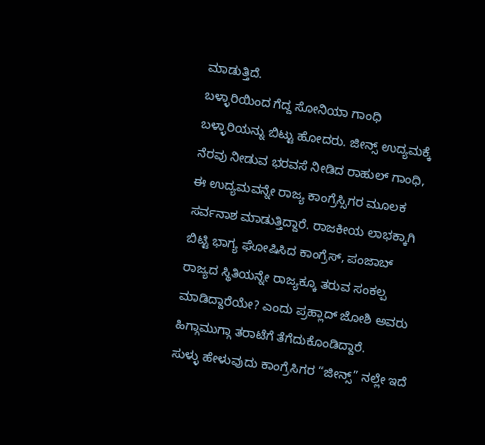ಮಾಡುತ್ತಿದೆ.
ಬಳ್ಳಾರಿಯಿಂದ ಗೆದ್ದ ಸೋನಿಯಾ ಗಾಂಧಿ ಬಳ್ಳಾರಿಯನ್ನು ಬಿಟ್ಟು ಹೋದರು. ಜೀನ್ಸ್ ಉದ್ಯಮಕ್ಕೆ ನೆರವು ನೀಡುವ ಭರವಸೆ ನೀಡಿದ ರಾಹುಲ್ ಗಾಂಧಿ, ಈ ಉದ್ಯಮವನ್ನೇ ರಾಜ್ಯ ಕಾಂಗ್ರೆಸ್ಸಿಗರ ಮೂಲಕ ಸರ್ವನಾಶ ಮಾಡುತ್ತಿದ್ದಾರೆ. ರಾಜಕೀಯ ಲಾಭಕ್ಕಾಗಿ ಬಿಟ್ಟಿ ಭಾಗ್ಯ ಘೋಷಿಸಿದ ಕಾಂಗ್ರೆಸ್, ಪಂಜಾಬ್ ರಾಜ್ಯದ ಸ್ಥಿತಿಯನ್ನೇ ರಾಜ್ಯಕ್ಕೂ ತರುವ ಸಂಕಲ್ಪ ಮಾಡಿದ್ದಾರೆಯೇ? ಎಂದು ಪ್ರಹ್ಲಾದ್ ಜೋಶಿ ಅವರು ಹಿಗ್ಗಾಮುಗ್ಗಾ ತರಾಟೆಗೆ ತೆಗೆದುಕೊಂಡಿದ್ದಾರೆ.
ಸುಳ್ಳು ಹೇಳುವುದು ಕಾಂಗ್ರೆಸಿಗರ “ಜೀನ್ಸ್” ನಲ್ಲೇ ಇದೆ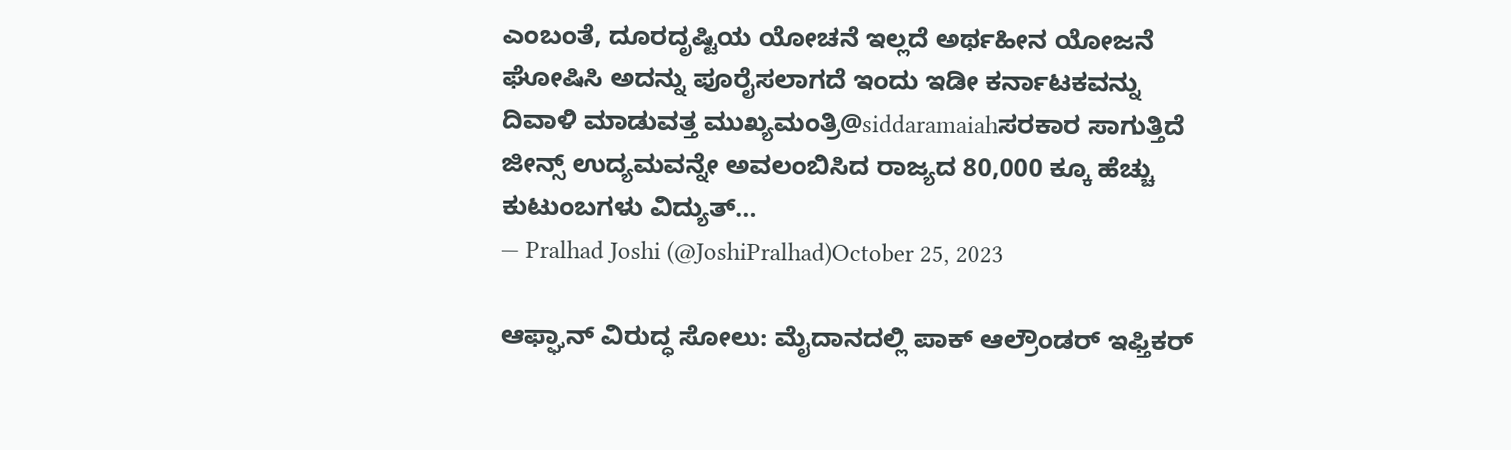ಎಂಬಂತೆ, ದೂರದೃಷ್ಟಿಯ ಯೋಚನೆ ಇಲ್ಲದೆ ಅರ್ಥಹೀನ ಯೋಜನೆ ಘೋಷಿಸಿ ಅದನ್ನು ಪೂರೈಸಲಾಗದೆ ಇಂದು ಇಡೀ ಕರ್ನಾಟಕವನ್ನು ದಿವಾಳಿ ಮಾಡುವತ್ತ ಮುಖ್ಯಮಂತ್ರಿ@siddaramaiahಸರಕಾರ ಸಾಗುತ್ತಿದೆ
ಜೀನ್ಸ್ ಉದ್ಯಮವನ್ನೇ ಅವಲಂಬಿಸಿದ ರಾಜ್ಯದ 80,000 ಕ್ಕೂ ಹೆಚ್ಚು ಕುಟುಂಬಗಳು ವಿದ್ಯುತ್…
— Pralhad Joshi (@JoshiPralhad)October 25, 2023

ಆಫ್ಘಾನ್ ವಿರುದ್ಧ ಸೋಲು: ಮೈದಾನದಲ್ಲಿ ಪಾಕ್ ಆಲ್ರೌಂಡರ್ ಇಫ್ತಿಕರ್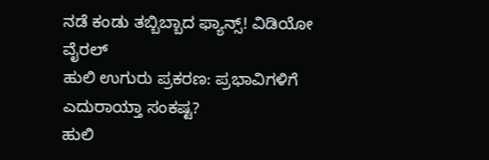ನಡೆ ಕಂಡು ತಬ್ಬಿಬ್ಬಾದ ಫ್ಯಾನ್ಸ್! ವಿಡಿಯೋ ವೈರಲ್
ಹುಲಿ ಉಗುರು ಪ್ರಕರಣ: ಪ್ರಭಾವಿಗಳಿಗೆ ಎದುರಾಯ್ತಾ ಸಂಕಷ್ಟ?
ಹುಲಿ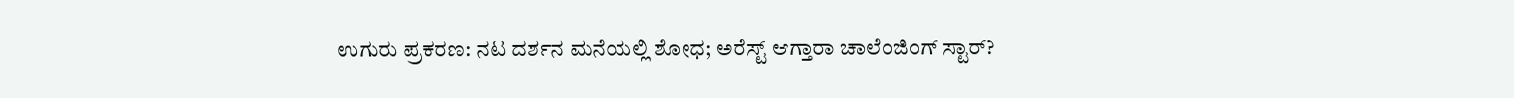ಉಗುರು ಪ್ರಕರಣ: ನಟ ದರ್ಶನ ಮನೆಯಲ್ಲಿ ಶೋಧ; ಅರೆಸ್ಟ್ ಆಗ್ತಾರಾ ಚಾಲೆಂಜಿಂಗ್ ಸ್ಟಾರ್?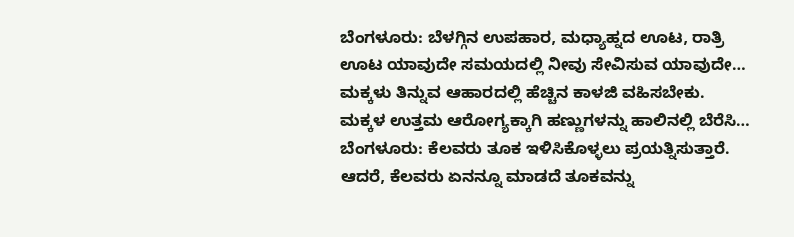ಬೆಂಗಳೂರು: ಬೆಳಗ್ಗಿನ ಉಪಹಾರ, ಮಧ್ಯಾಹ್ನದ ಊಟ, ರಾತ್ರಿ ಊಟ ಯಾವುದೇ ಸಮಯದಲ್ಲಿ ನೀವು ಸೇವಿಸುವ ಯಾವುದೇ…
ಮಕ್ಕಳು ತಿನ್ನುವ ಆಹಾರದಲ್ಲಿ ಹೆಚ್ಚಿನ ಕಾಳಜಿ ವಹಿಸಬೇಕು. ಮಕ್ಕಳ ಉತ್ತಮ ಆರೋಗ್ಯಕ್ಕಾಗಿ ಹಣ್ಣುಗಳನ್ನು ಹಾಲಿನಲ್ಲಿ ಬೆರೆಸಿ…
ಬೆಂಗಳೂರು: ಕೆಲವರು ತೂಕ ಇಳಿಸಿಕೊಳ್ಳಲು ಪ್ರಯತ್ನಿಸುತ್ತಾರೆ. ಆದರೆ, ಕೆಲವರು ಏನನ್ನೂ ಮಾಡದೆ ತೂಕವನ್ನು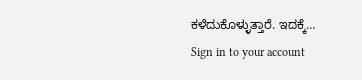ಕಳೆದುಕೊಳ್ಳುತ್ತಾರೆ. ಇದಕ್ಕೆ…
Sign in to your account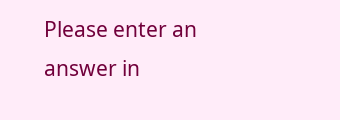Please enter an answer in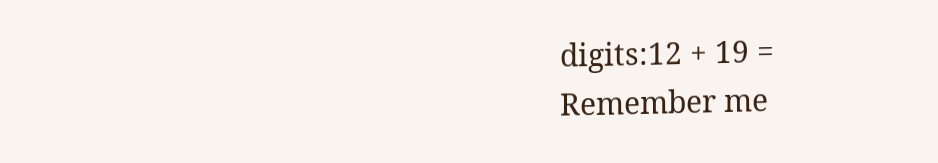digits:12 + 19 =
Remember me